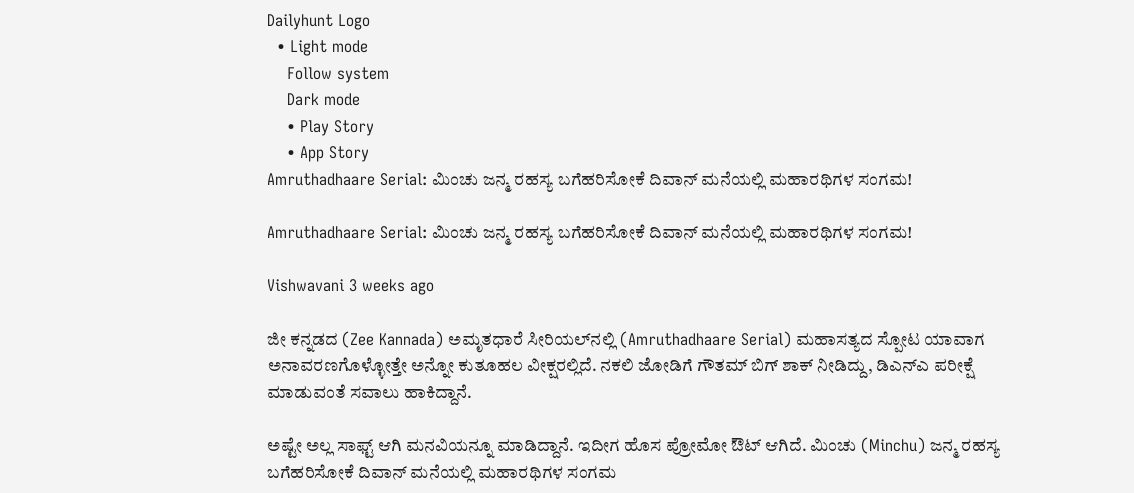Dailyhunt Logo
  • Light mode
    Follow system
    Dark mode
    • Play Story
    • App Story
Amruthadhaare Serial: ಮಿಂಚು ಜನ್ಮ ರಹಸ್ಯ ಬಗೆಹರಿಸೋಕೆ ದಿವಾನ್ ಮನೆಯಲ್ಲಿ ಮಹಾರಥಿಗಳ ಸಂಗಮ!

Amruthadhaare Serial: ಮಿಂಚು ಜನ್ಮ ರಹಸ್ಯ ಬಗೆಹರಿಸೋಕೆ ದಿವಾನ್ ಮನೆಯಲ್ಲಿ ಮಹಾರಥಿಗಳ ಸಂಗಮ!

Vishwavani 3 weeks ago

ಜೀ ಕನ್ನಡದ (Zee Kannada) ಅಮೃತಧಾರೆ ಸೀರಿಯಲ್‌ನಲ್ಲಿ (Amruthadhaare Serial) ಮಹಾಸತ್ಯದ ಸ್ಪೋಟ ಯಾವಾಗ ಅನಾವರಣಗೊಳ್ಳೋತ್ತೇ ಅನ್ನೋ ಕುತೂಹಲ ವೀಕ್ಷರಲ್ಲಿದೆ. ನಕಲಿ ಜೋಡಿಗೆ ಗೌತಮ್ ಬಿಗ್ ಶಾಕ್ ನೀಡಿದ್ದು, ಡಿಎನ್‌ಎ ಪರೀಕ್ಷೆ ಮಾಡುವಂತೆ ಸವಾಲು ಹಾಕಿದ್ದಾನೆ.

ಅಷ್ಟೇ ಅಲ್ಲ ಸಾಫ್ಟ್‌ ಆಗಿ ಮನವಿಯನ್ನೂ ಮಾಡಿದ್ದಾನೆ. ಇದೀಗ ಹೊಸ ಪ್ರೋಮೋ ಔಟ್‌ ಆಗಿದೆ. ಮಿಂಚು (Minchu) ಜನ್ಮ ರಹಸ್ಯ ಬಗೆಹರಿಸೋಕೆ ದಿವಾನ್ ಮನೆಯಲ್ಲಿ ಮಹಾರಥಿಗಳ ಸಂಗಮ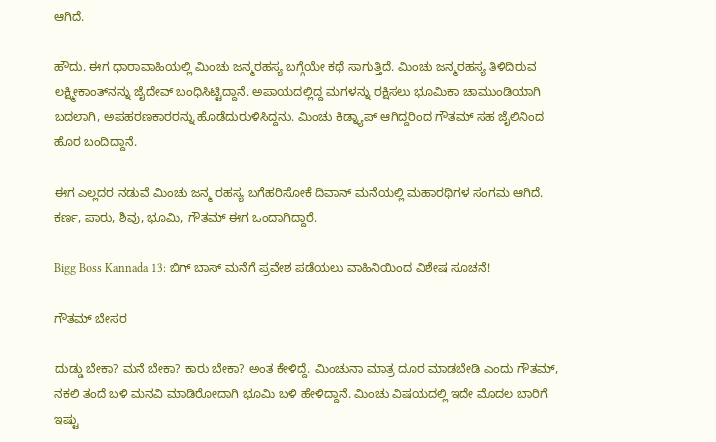ಆಗಿದೆ.

ಹೌದು. ಈಗ ಧಾರಾವಾಹಿಯಲ್ಲಿ ಮಿಂಚು ಜನ್ಮರಹಸ್ಯ ಬಗ್ಗೆಯೇ ಕಥೆ ಸಾಗುತ್ತಿದೆ. ಮಿಂಚು ಜನ್ಮರಹಸ್ಯ ತಿಳಿದಿರುವ ಲಕ್ಷ್ಮೀಕಾಂತ್‌ನನ್ನು ಜೈದೇವ್ ಬಂಧಿಸಿಟ್ಟಿದ್ದಾನೆ. ಅಪಾಯದಲ್ಲಿದ್ದ ಮಗಳನ್ನು ರಕ್ಷಿಸಲು ಭೂಮಿಕಾ ಚಾಮುಂಡಿಯಾಗಿ ಬದಲಾಗಿ, ಅಪಹರಣಕಾರರನ್ನು ಹೊಡೆದುರುಳಿಸಿದ್ದನು. ಮಿಂಚು ಕಿಡ್ನ್ಯಾಪ್ ಆಗಿದ್ದರಿಂದ ಗೌತಮ್ ಸಹ ಜೈಲಿನಿಂದ ಹೊರ ಬಂದಿದ್ದಾನೆ.

ಈಗ ಎಲ್ಲದರ ನಡುವೆ ಮಿಂಚು ಜನ್ಮ ರಹಸ್ಯ ಬಗೆಹರಿಸೋಕೆ ದಿವಾನ್ ಮನೆಯಲ್ಲಿ ಮಹಾರಥಿಗಳ ಸಂಗಮ ಆಗಿದೆ. ಕರ್ಣ, ಪಾರು, ಶಿವು, ಭೂಮಿ, ಗೌತಮ್‌ ಈಗ ಒಂದಾಗಿದ್ದಾರೆ.

Bigg Boss Kannada 13: ಬಿಗ್ ಬಾಸ್ ಮನೆಗೆ ಪ್ರವೇಶ ಪಡೆಯಲು ವಾಹಿನಿಯಿಂದ ವಿಶೇಷ ಸೂಚನೆ!

ಗೌತಮ್‌ ಬೇಸರ

ದುಡ್ಡು ಬೇಕಾ? ಮನೆ ಬೇಕಾ? ಕಾರು ಬೇಕಾ? ಅಂತ ಕೇಳಿದ್ದೆ. ಮಿಂಚುನಾ ಮಾತ್ರ ದೂರ ಮಾಡಬೇಡಿ ಎಂದು ಗೌತಮ್‌, ನಕಲಿ ತಂದೆ ಬಳಿ ಮನವಿ ಮಾಡಿರೋದಾಗಿ ಭೂಮಿ ಬಳಿ ಹೇಳಿದ್ದಾನೆ. ಮಿಂಚು ವಿಷಯದಲ್ಲಿ ಇದೇ ಮೊದಲ ಬಾರಿಗೆ ಇಷ್ಟು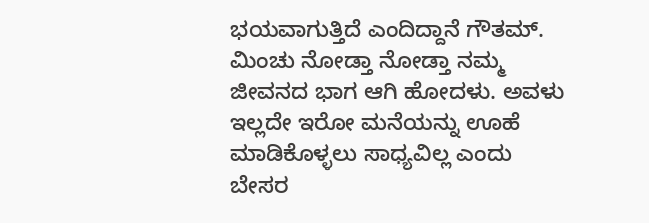ಭಯವಾಗುತ್ತಿದೆ ಎಂದಿದ್ದಾನೆ ಗೌತಮ್‌. ಮಿಂಚು ನೋಡ್ತಾ ನೋಡ್ತಾ ನಮ್ಮ ಜೀವನದ ಭಾಗ ಆಗಿ ಹೋದಳು. ಅವಳು ಇಲ್ಲದೇ ಇರೋ ಮನೆಯನ್ನು ಊಹೆ ಮಾಡಿಕೊಳ್ಳಲು ಸಾಧ್ಯವಿಲ್ಲ ಎಂದು ಬೇಸರ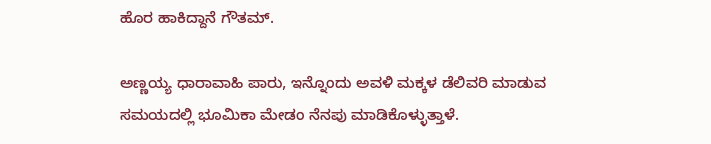ಹೊರ ಹಾಕಿದ್ದಾನೆ ಗೌತಮ್‌.

ಅಣ್ಣಯ್ಯ ಧಾರಾವಾಹಿ ಪಾರು, ಇನ್ನೊಂದು ಅವಳಿ ಮಕ್ಕಳ ಡೆಲಿವರಿ ಮಾಡುವ ಸಮಯದಲ್ಲಿ ಭೂಮಿಕಾ ಮೇಡಂ ನೆನಪು ಮಾಡಿಕೊಳ್ಳುತ್ತಾಳೆ.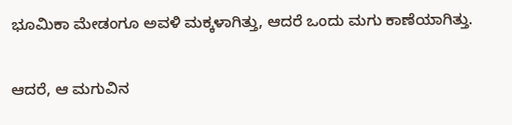ಭೂಮಿಕಾ ಮೇಡಂಗೂ ಅವಳಿ ಮಕ್ಕಳಾಗಿತ್ತು, ಆದರೆ ಒಂದು ಮಗು ಕಾಣೆಯಾಗಿತ್ತು.

ಆದರೆ, ಆ ಮಗುವಿನ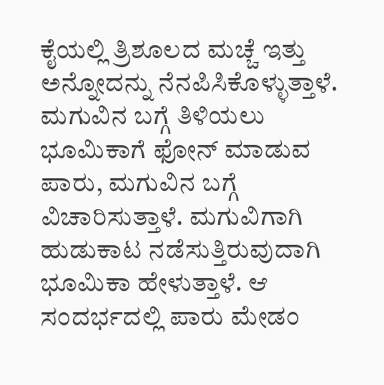ಕೈಯಲ್ಲಿ ತ್ರಿಶೂಲದ ಮಚ್ಚೆ ಇತ್ತು ಅನ್ನೋದನ್ನು ನೆನಪಿಸಿಕೊಳ್ಳುತ್ತಾಳೆ. ಮಗುವಿನ ಬಗ್ಗೆ ತಿಳಿಯಲು ಭೂಮಿಕಾಗೆ ಫೋನ್ ಮಾಡುವ ಪಾರು, ಮಗುವಿನ ಬಗ್ಗೆ ವಿಚಾರಿಸುತ್ತಾಳೆ. ಮಗುವಿಗಾಗಿ ಹುಡುಕಾಟ ನಡೆಸುತ್ತಿರುವುದಾಗಿ ಭೂಮಿಕಾ ಹೇಳುತ್ತಾಳೆ. ಆ ಸಂದರ್ಭದಲ್ಲಿ ಪಾರು ಮೇಡಂ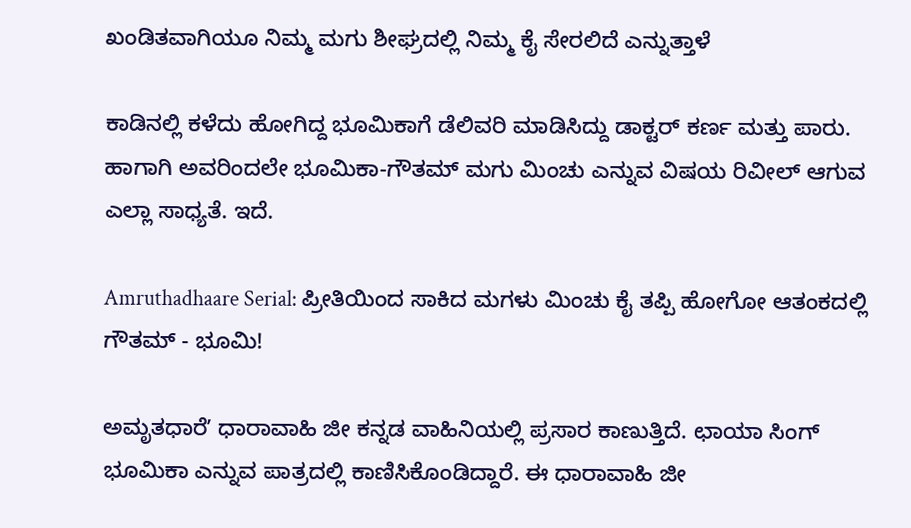ಖಂಡಿತವಾಗಿಯೂ ನಿಮ್ಮ ಮಗು ಶೀಘ್ರದಲ್ಲಿ ನಿಮ್ಮ ಕೈ ಸೇರಲಿದೆ ಎನ್ನುತ್ತಾಳೆ

ಕಾಡಿನಲ್ಲಿ ಕಳೆದು ಹೋಗಿದ್ದ ಭೂಮಿಕಾಗೆ ಡೆಲಿವರಿ ಮಾಡಿಸಿದ್ದು ಡಾಕ್ಟರ್ ಕರ್ಣ ಮತ್ತು ಪಾರು. ಹಾಗಾಗಿ ಅವರಿಂದಲೇ ಭೂಮಿಕಾ-ಗೌತಮ್ ಮಗು ಮಿಂಚು ಎನ್ನುವ ವಿಷಯ ರಿವೀಲ್ ಆಗುವ ಎಲ್ಲಾ ಸಾಧ್ಯತೆ. ಇದೆ.

Amruthadhaare Serial: ಪ್ರೀತಿಯಿಂದ ಸಾಕಿದ ಮಗಳು ಮಿಂಚು ಕೈ ತಪ್ಪಿ ಹೋಗೋ ಆತಂಕದಲ್ಲಿ ಗೌತಮ್ - ಭೂಮಿ!

ಅಮೃತಧಾರೆʼ ಧಾರಾವಾಹಿ ಜೀ ಕನ್ನಡ ವಾಹಿನಿಯಲ್ಲಿ ಪ್ರಸಾರ ಕಾಣುತ್ತಿದೆ. ಛಾಯಾ ಸಿಂಗ್ ಭೂಮಿಕಾ ಎನ್ನುವ ಪಾತ್ರದಲ್ಲಿ ಕಾಣಿಸಿಕೊಂಡಿದ್ದಾರೆ. ಈ ಧಾರಾವಾಹಿ ಜೀ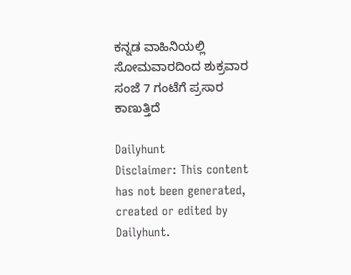ಕನ್ನಡ ವಾಹಿನಿಯಲ್ಲಿ ಸೋಮವಾರದಿಂದ ಶುಕ್ರವಾರ ಸಂಜೆ 7 ಗಂಟೆಗೆ ಪ್ರಸಾರ ಕಾಣುತ್ತಿದೆ

Dailyhunt
Disclaimer: This content has not been generated, created or edited by Dailyhunt.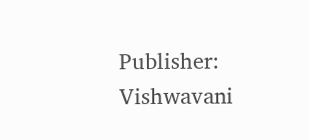Publisher: Vishwavani